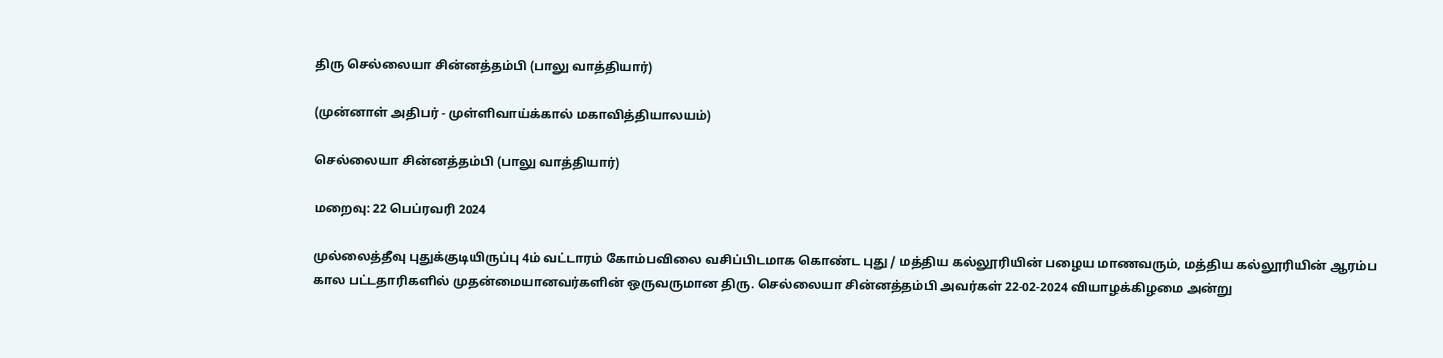திரு செல்லையா சின்னத்தம்பி (பாலு வாத்தியார்)

(முன்னாள் அதிபர் - முள்ளிவாய்க்கால் மகாவித்தியாலயம்)

செல்லையா சின்னத்தம்பி (பாலு வாத்தியார்)

மறைவு: 22 பெப்ரவரி 2024

முல்லைத்தீவு புதுக்குடியிருப்பு 4ம் வட்டாரம் கோம்பவிலை வசிப்பிடமாக கொண்ட புது / மத்திய கல்லூரியின் பழைய மாணவரும், மத்திய கல்லூரியின் ஆரம்ப கால பட்டதாரிகளில் முதன்மையானவர்களின் ஒருவருமான திரு. செல்லையா சின்னத்தம்பி அவர்கள் 22-02-2024 வியாழக்கிழமை அன்று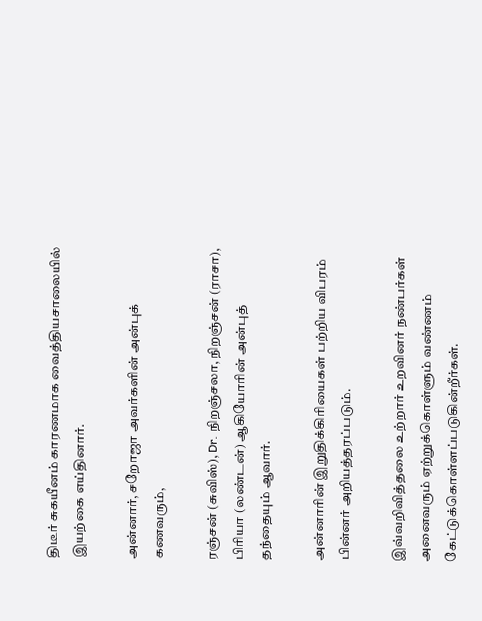திடீர் சுகயீனம் காரணமாக வைத்தியசாலையில் இயற்கை எய்தினார்.

அன்னார், சறோஜா அவர்களின் அன்புக் கணவரும்,

ரஞ்சன் (சுவிஸ்), Dr. நிறஞ்சலா, நிறஞ்சன் (ராசா), பிரியா (லண்டன்) ஆகியோரின் அன்புத் தந்தையும் ஆவார்.

அன்னாரின் இறுதிக்கிரியைகள் பற்றிய விபரம் பின்னர் அறியத்தரப்படும்.

இவ்வறிவித்தலை உற்றார் உறவினர் நண்பர்கள் அனைவரும் ஏற்றுக்கொள்ளும் வண்ணம் கேட்டுக்கொள்ளப்படுகின்றீர்கள்.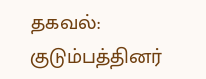தகவல்: குடும்பத்தினர்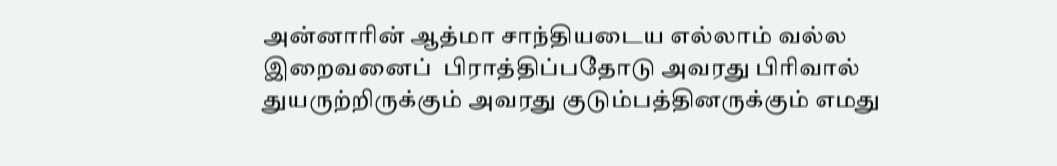அன்னாரின் ஆத்மா சாந்தியடைய எல்லாம் வல்ல இறைவனைப்  பிராத்திப்பதோடு அவரது பிரிவால் துயருற்றிருக்கும் அவரது குடும்பத்தினருக்கும் எமது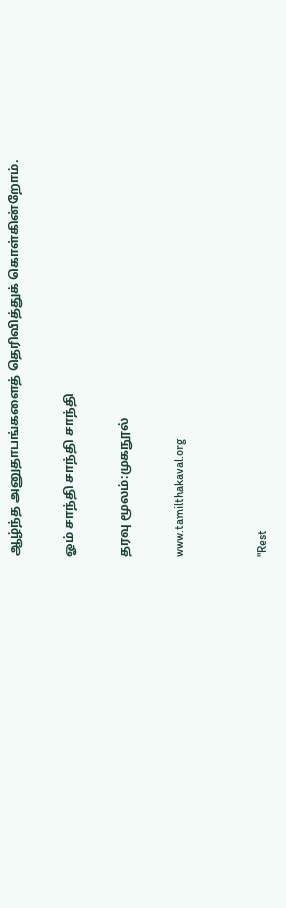ஆழ்ந்த அனுதாபங்களைத் தெரிவித்துக் கொள்கின்றோம்.

ஓம் சாந்தி சாந்தி சாந்தி

தரவு மூலம்:முகநூல்

www.tamilthakaval.org


"Rest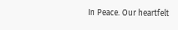In Peace. Our heartfelt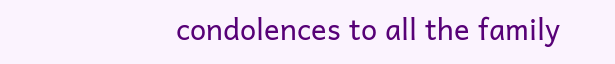condolences to all the family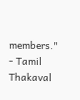members."
- Tamil Thakaval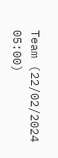Team (22/02/2024 05:00)